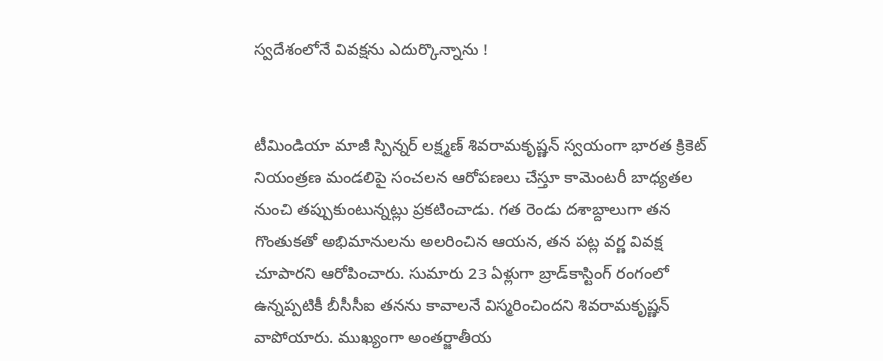స్వదేశంలోనే వివక్షను ఎదుర్కొన్నాను !


టీమిండియా మాజీ స్పిన్నర్ లక్ష్మణ్ శివరామకృష్ణన్ స్వయంగా భారత క్రికెట్ నియంత్రణ మండలిపై సంచలన ఆరోపణలు చేస్తూ కామెంటరీ బాధ్యతల నుంచి తప్పుకుంటున్నట్లు ప్రకటించాడు. గత రెండు దశాబ్దాలుగా తన గొంతుకతో అభిమానులను అలరించిన ఆయన, తన పట్ల వర్ణ వివక్ష చూపారని ఆరోపించారు. సుమారు 23 ఏళ్లుగా బ్రాడ్‌కాస్టింగ్‌ రంగంలో ఉన్నప్పటికీ బీసీసీఐ తనను కావాలనే విస్మరించిందని శివరామకృష్ణన్ వాపోయారు. ముఖ్యంగా అంతర్జాతీయ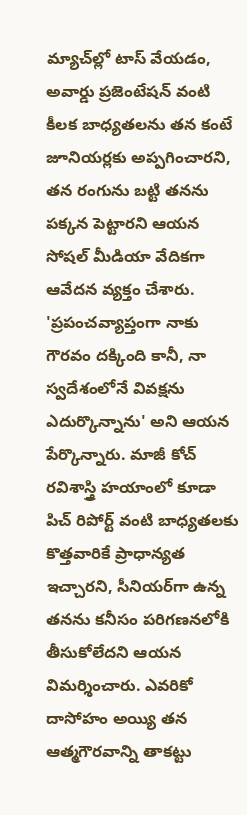మ్యాచ్‌ల్లో టాస్ వేయడం, అవార్డు ప్రజెంటేషన్ వంటి కీలక బాధ్యతలను తన కంటే జూనియర్లకు అప్పగించారని, తన రంగును బట్టి తనను పక్కన పెట్టారని ఆయన సోషల్ మీడియా వేదికగా ఆవేదన వ్యక్తం చేశారు. 'ప్రపంచవ్యాప్తంగా నాకు గౌరవం దక్కింది కానీ, నా స్వదేశంలోనే వివక్షను ఎదుర్కొన్నాను' అని ఆయన పేర్కొన్నారు. మాజీ కోచ్ రవిశాస్త్రి హయాంలో కూడా పిచ్ రిపోర్ట్ వంటి బాధ్యతలకు కొత్తవారికే ప్రాధాన్యత ఇచ్చారని, సీనియర్‌గా ఉన్న తనను కనీసం పరిగణనలోకి తీసుకోలేదని ఆయన విమర్శించారు. ఎవరికో దాసోహం అయ్యి తన ఆత్మగౌరవాన్ని తాకట్టు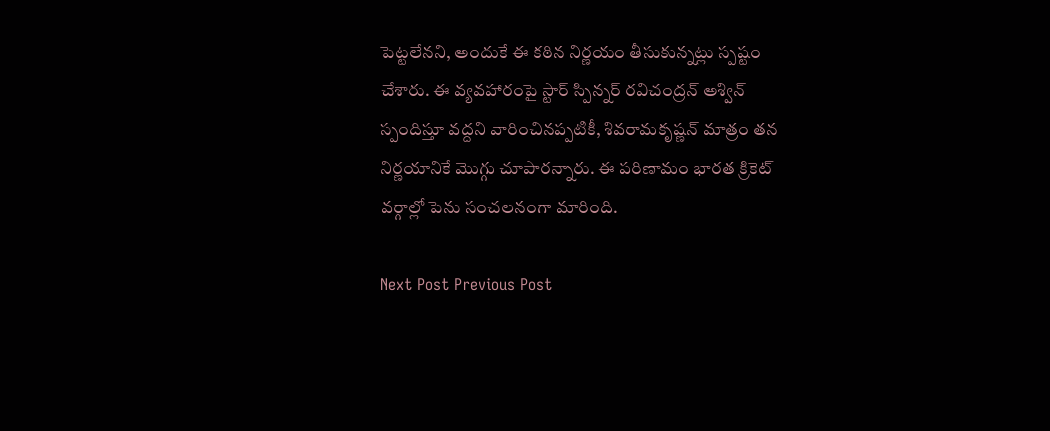పెట్టలేనని, అందుకే ఈ కఠిన నిర్ణయం తీసుకున్నట్లు స్పష్టం చేశారు. ఈ వ్యవహారంపై స్టార్ స్పిన్నర్ రవిచంద్రన్ అశ్విన్ స్పందిస్తూ వద్దని వారించినప్పటికీ, శివరామకృష్ణన్ మాత్రం తన నిర్ణయానికే మొగ్గు చూపారన్నారు. ఈ పరిణామం భారత క్రికెట్ వర్గాల్లో పెను సంచలనంగా మారింది.

Next Post Previous Post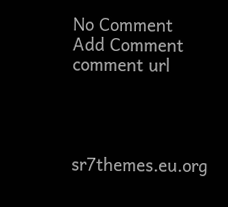No Comment
Add Comment
comment url




sr7themes.eu.org